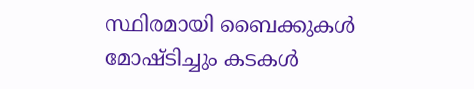സ്ഥിരമായി ബൈക്കുകള്‍ മോഷ്ടിച്ചും കടകള്‍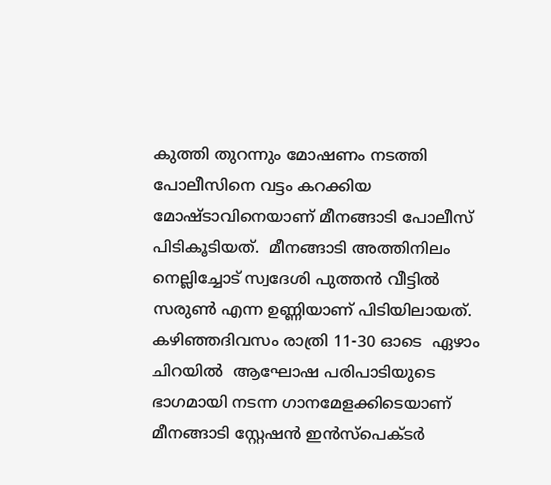കുത്തി തുറന്നും മോഷണം നടത്തി പോലീസിനെ വട്ടം കറക്കിയ മോഷ്ടാവിനെയാണ് മീനങ്ങാടി പോലീസ് പിടികൂടിയത്.  മീനങ്ങാടി അത്തിനിലം നെല്ലിച്ചോട് സ്വദേശി പുത്തന്‍ വീട്ടില്‍ സരുണ്‍ എന്ന ഉണ്ണിയാണ് പിടിയിലായത്.  കഴിഞ്ഞദിവസം രാത്രി 11-30 ഓടെ  ഏഴാം ചിറയില്‍  ആഘോഷ പരിപാടിയുടെ ഭാഗമായി നടന്ന ഗാനമേളക്കിടെയാണ് മീനങ്ങാടി സ്റ്റേഷന്‍ ഇന്‍സ്‌പെക്ടര്‍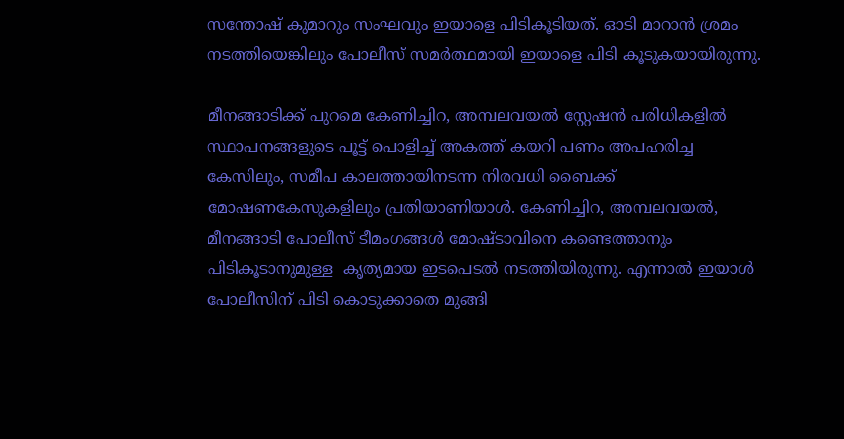സന്തോഷ് കുമാറും സംഘവും ഇയാളെ പിടികൂടിയത്. ഓടി മാറാന്‍ ശ്രമം നടത്തിയെങ്കിലും പോലീസ് സമര്‍ത്ഥമായി ഇയാളെ പിടി കൂടുകയായിരുന്നു.

മീനങ്ങാടിക്ക് പുറമെ കേണിച്ചിറ, അമ്പലവയല്‍ സ്റ്റേഷന്‍ പരിധികളില്‍ സ്ഥാപനങ്ങളുടെ പൂട്ട് പൊളിച്ച് അകത്ത് കയറി പണം അപഹരിച്ച കേസിലും, സമീപ കാലത്തായിനടന്ന നിരവധി ബൈക്ക് മോഷണകേസുകളിലും പ്രതിയാണിയാള്‍. കേണിച്ചിറ, അമ്പലവയല്‍, മീനങ്ങാടി പോലീസ് ടീമംഗങ്ങള്‍ മോഷ്ടാവിനെ കണ്ടെത്താനും പിടികൂടാനുമുള്ള  കൃത്യമായ ഇടപെടല്‍ നടത്തിയിരുന്നു. എന്നാല്‍ ഇയാള്‍ പോലീസിന് പിടി കൊടുക്കാതെ മുങ്ങി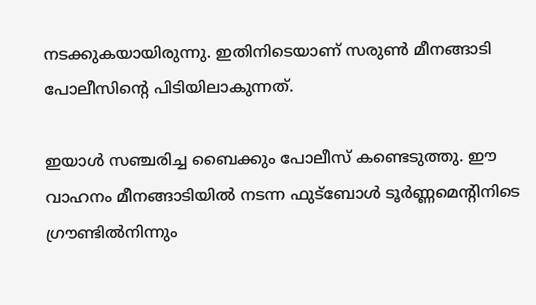നടക്കുകയായിരുന്നു. ഇതിനിടെയാണ് സരുണ്‍ മീനങ്ങാടി പോലീസിന്റെ പിടിയിലാകുന്നത്.

ഇയാള്‍ സഞ്ചരിച്ച ബൈക്കും പോലീസ് കണ്ടെടുത്തു. ഈ വാഹനം മീനങ്ങാടിയില്‍ നടന്ന ഫുട്‌ബോള്‍ ടൂര്‍ണ്ണമെന്റിനിടെ ഗ്രൗണ്ടില്‍നിന്നും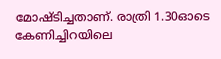മോഷ്ടിച്ചതാണ്. രാത്രി 1.30ഓടെ കേണിച്ചിറയിലെ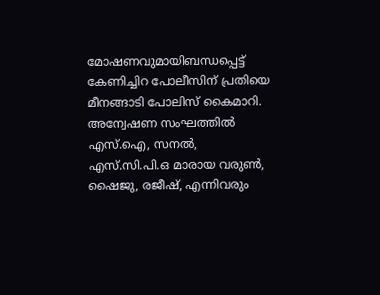മോഷണവുമായിബന്ധപ്പെട്ട് കേണിച്ചിറ പോലീസിന് പ്രതിയെ മീനങ്ങാടി പോലിസ് കൈമാറി.  അന്വേഷണ സംഘത്തില്‍ എസ്.ഐ, സനല്‍, എസ്.സി.പി.ഒ മാരായ വരുണ്‍, ഷൈജു, രജീഷ്, എന്നിവരും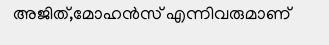അജിത്,മോഹന്‍സ് എന്നിവരുമാണ്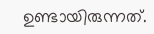ഉണ്ടായിരുന്നത്.